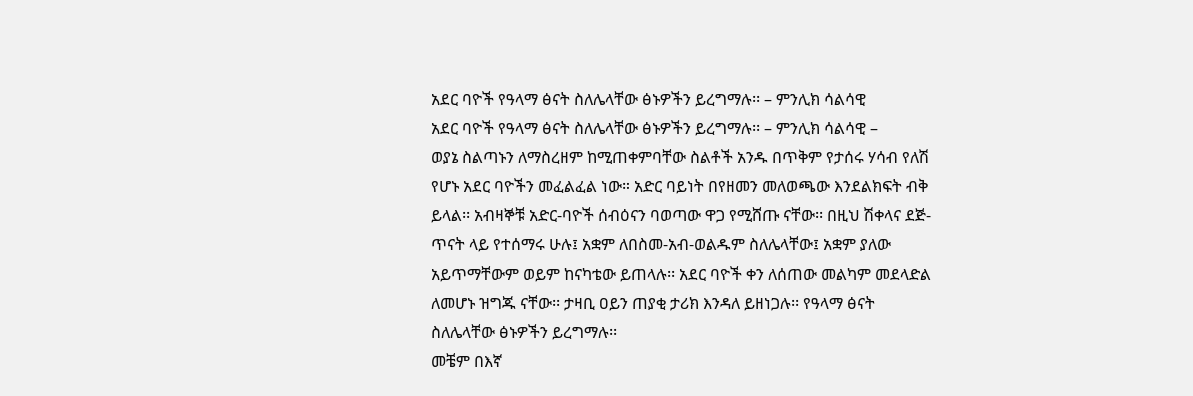አደር ባዮች የዓላማ ፅናት ስለሌላቸው ፅኑዎችን ይረግማሉ፡፡ – ምንሊክ ሳልሳዊ
አደር ባዮች የዓላማ ፅናት ስለሌላቸው ፅኑዎችን ይረግማሉ፡፡ – ምንሊክ ሳልሳዊ –
ወያኔ ስልጣኑን ለማስረዘም ከሚጠቀምባቸው ስልቶች አንዱ በጥቅም የታሰሩ ሃሳብ የለሽ የሆኑ አደር ባዮችን መፈልፈል ነው። አድር ባይነት በየዘመን መለወጫው እንደልክፍት ብቅ ይላል፡፡ አብዛኞቹ አድር-ባዮች ሰብዕናን ባወጣው ዋጋ የሚሸጡ ናቸው፡፡ በዚህ ሽቀላና ደጅ-ጥናት ላይ የተሰማሩ ሁሉ፤ አቋም ለበስመ-አብ-ወልዱም ስለሌላቸው፤ አቋም ያለው አይጥማቸውም ወይም ከናካቴው ይጠላሉ፡፡ አደር ባዮች ቀን ለሰጠው መልካም መደላድል ለመሆኑ ዝግጁ ናቸው፡፡ ታዛቢ ዐይን ጠያቂ ታሪክ እንዳለ ይዘነጋሉ፡፡ የዓላማ ፅናት ስለሌላቸው ፅኑዎችን ይረግማሉ፡፡
መቼም በእኛ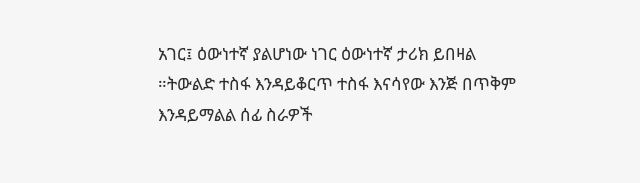አገር፤ ዕውነተኛ ያልሆነው ነገር ዕውነተኛ ታሪክ ይበዛል ።ትውልድ ተስፋ እንዳይቆርጥ ተስፋ እናሳየው እንጅ በጥቅም እንዳይማልል ሰፊ ስራዎች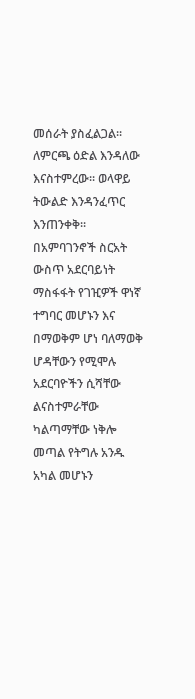መሰራት ያስፈልጋል፡፡ ለምርጫ ዕድል እንዳለው እናስተምረው፡፡ ወላዋይ ትውልድ እንዳንፈጥር እንጠንቀቅ፡፡በአምባገንኖች ስርአት ውስጥ አደርባይነት ማስፋፋት የገዢዎች ዋነኛ ተግባር መሆኑን እና በማወቅም ሆነ ባለማወቅ ሆዳቸውን የሚሞሉ አደርባዮችን ሲሻቸው ልናስተምራቸው ካልጣማቸው ነቅሎ መጣል የትግሉ አንዱ አካል መሆኑን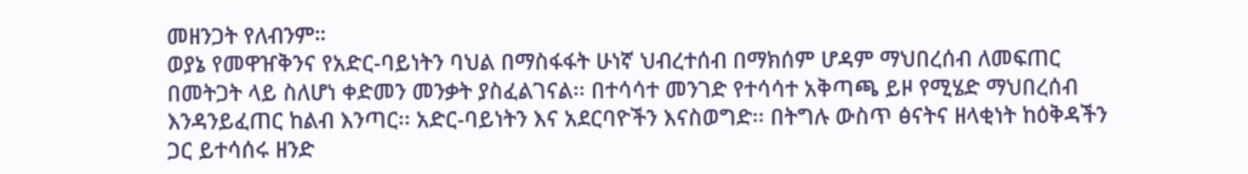መዘንጋት የለብንም።
ወያኔ የመዋዠቅንና የአድር-ባይነትን ባህል በማስፋፋት ሁነኛ ህብረተሰብ በማክሰም ሆዳም ማህበረሰብ ለመፍጠር በመትጋት ላይ ስለሆነ ቀድመን መንቃት ያስፈልገናል፡፡ በተሳሳተ መንገድ የተሳሳተ አቅጣጫ ይዞ የሚሄድ ማህበረሰብ እንዳንይፈጠር ከልብ እንጣር፡፡ አድር-ባይነትን እና አደርባዮችን እናስወግድ፡፡ በትግሉ ውስጥ ፅናትና ዘላቂነት ከዕቅዳችን ጋር ይተሳሰሩ ዘንድ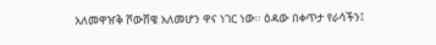አለመዋዠቅ ሾውሸዌ አለመሆን ዋና ነገር ነው፡፡ ዕዳው በቀጥታ የራሳችን፤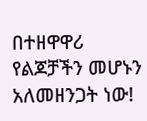በተዘዋዋሪ የልጆቻችን መሆኑን አለመዘንጋት ነው!